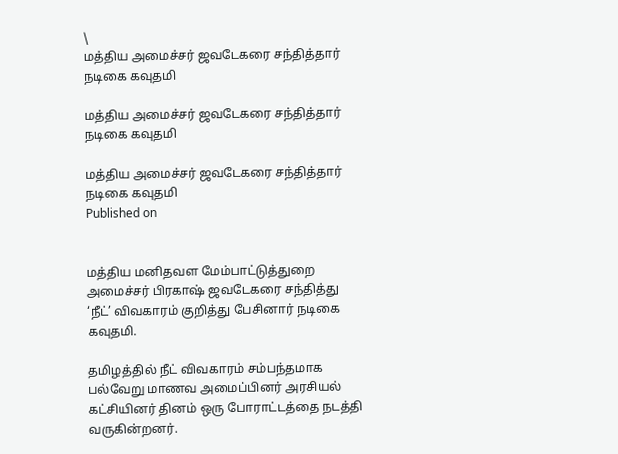\
மத்திய அமைச்சர் ஜவடேகரை சந்தித்தார் நடிகை கவுதமி

மத்திய அமைச்சர் ஜவடேகரை சந்தித்தார் நடிகை கவுதமி

மத்திய அமைச்சர் ஜவடேகரை சந்தித்தார் நடிகை கவுதமி
Published on


மத்திய மனிதவள மேம்பாட்டுத்துறை அமைச்சர் பிரகாஷ் ஜவடேகரை சந்தித்து ‘நீட்’ விவகாரம் குறித்து பேசினார் நடிகை கவுதமி.

தமிழத்தில் நீட் விவகாரம் சம்பந்தமாக பல்வேறு மாணவ அமைப்பினர் அரசியல் கட்சியினர் தினம் ஒரு போராட்டத்தை நடத்தி வருகின்றனர்.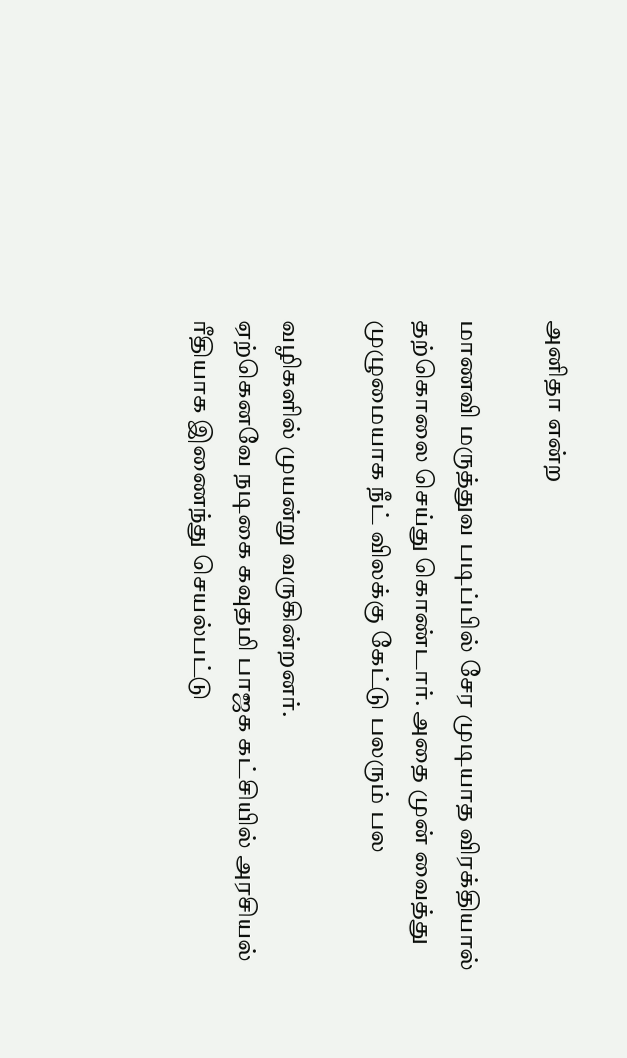அனிதா என்ற

மாணவி மருத்துவ படிப்பில் சேர முடியாத விரக்தியால் தற்கொலை செய்து கொண்டார். அதை முன் வைத்து முழுமையாக நீட் விலக்கு கேட்டு பலரும் பல

வழிகளில் முயன்று வருகின்றனர்.
ஏற்கெனவே நடிகை கவுதமி பாஜக கட்சியில் அரசியல் ரீதியாக இணைந்து செயல்பட்டு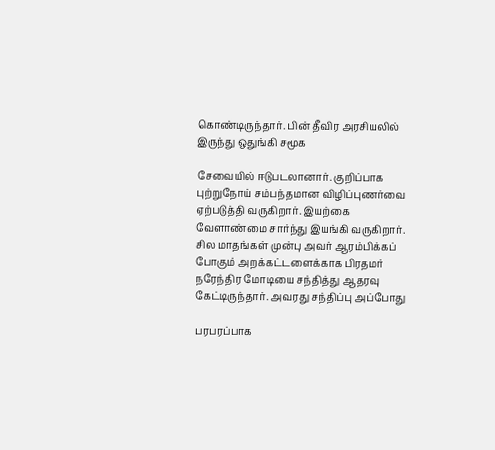கொண்டிருந்தார். பின் தீவிர அரசியலில் இருந்து ஒதுங்கி சமூக

சேவையில் ஈடுபடலானார். குறிப்பாக புற்றுநோய் சம்பந்தமான விழிப்புணர்வை ஏற்படுத்தி வருகிறார். இயற்கை வேளாண்மை சார்ந்து இயங்கி வருகிறார்.
சில மாதங்கள் முன்பு அவர் ஆரம்பிக்கப் போகும் அறக்கட்டளைக்காக பிரதமர் நரேந்திர மோடியை சந்தித்து ஆதரவு கேட்டிருந்தார். அவரது சந்திப்பு அப்போது

பரபரப்பாக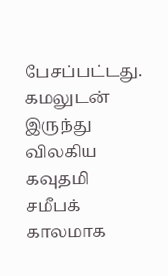பேசப்பட்டது.
கமலுடன் இருந்து விலகிய கவுதமி சமீபக் காலமாக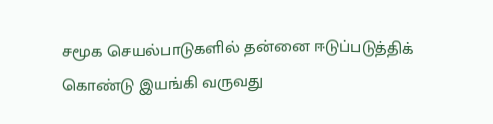சமூக செயல்பாடுகளில் தன்னை ஈடுப்படுத்திக் கொண்டு இயங்கி வருவது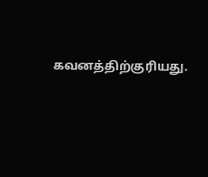கவனத்திற்குரியது.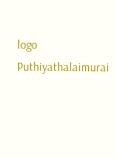logo
Puthiyathalaimurai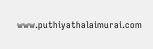www.puthiyathalaimurai.com